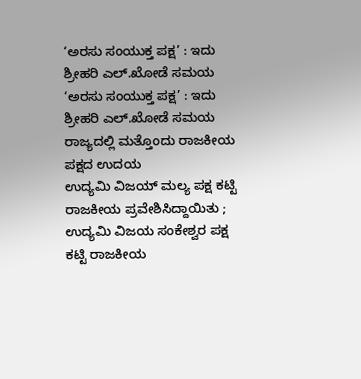‘ಅರಸು ಸಂಯುಕ್ತ ಪಕ್ಷ’ : ಇದು ಶ್ರೀಹರಿ ಎಲ್.ಖೋಡೆ ಸಮಯ
‘ಅರಸು ಸಂಯುಕ್ತ ಪಕ್ಷ’ : ಇದು ಶ್ರೀಹರಿ ಎಲ್.ಖೋಡೆ ಸಮಯ
ರಾಜ್ಯದಲ್ಲಿ ಮತ್ತೊಂದು ರಾಜಕೀಯ ಪಕ್ಷದ ಉದಯ
ಉದ್ಯಮಿ ವಿಜಯ್ ಮಲ್ಯ ಪಕ್ಷ ಕಟ್ಟಿ ರಾಜಕೀಯ ಪ್ರವೇಶಿಸಿದ್ದಾಯಿತು ; ಉದ್ಯಮಿ ವಿಜಯ ಸಂಕೇಶ್ವರ ಪಕ್ಷ ಕಟ್ಟಿ ರಾಜಕೀಯ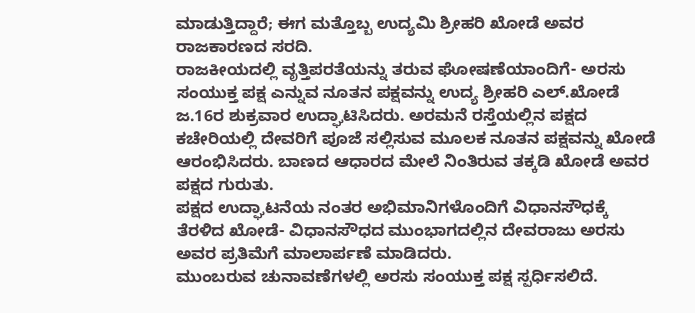ಮಾಡುತ್ತಿದ್ದಾರೆ; ಈಗ ಮತ್ತೊಬ್ಬ ಉದ್ಯಮಿ ಶ್ರೀಹರಿ ಖೋಡೆ ಅವರ ರಾಜಕಾರಣದ ಸರದಿ.
ರಾಜಕೀಯದಲ್ಲಿ ವೃತ್ತಿಪರತೆಯನ್ನು ತರುವ ಘೋಷಣೆಯಾಂದಿಗೆ- ಅರಸು ಸಂಯುಕ್ತ ಪಕ್ಷ ಎನ್ನುವ ನೂತನ ಪಕ್ಷವನ್ನು ಉದ್ಯ ಶ್ರೀಹರಿ ಎಲ್.ಖೋಡೆ ಜ.16ರ ಶುಕ್ರವಾರ ಉದ್ಘಾಟಿಸಿದರು. ಅರಮನೆ ರಸ್ತೆಯಲ್ಲಿನ ಪಕ್ಷದ ಕಚೇರಿಯಲ್ಲಿ ದೇವರಿಗೆ ಪೂಜೆ ಸಲ್ಲಿಸುವ ಮೂಲಕ ನೂತನ ಪಕ್ಷವನ್ನು ಖೋಡೆ ಆರಂಭಿಸಿದರು. ಬಾಣದ ಆಧಾರದ ಮೇಲೆ ನಿಂತಿರುವ ತಕ್ಕಡಿ ಖೋಡೆ ಅವರ ಪಕ್ಷದ ಗುರುತು.
ಪಕ್ಷದ ಉದ್ಘಾಟನೆಯ ನಂತರ ಅಭಿಮಾನಿಗಳೊಂದಿಗೆ ವಿಧಾನಸೌಧಕ್ಕೆ ತೆರಳಿದ ಖೋಡೆ- ವಿಧಾನಸೌಧದ ಮುಂಭಾಗದಲ್ಲಿನ ದೇವರಾಜು ಅರಸು ಅವರ ಪ್ರತಿಮೆಗೆ ಮಾಲಾರ್ಪಣೆ ಮಾಡಿದರು.
ಮುಂಬರುವ ಚುನಾವಣೆಗಳಲ್ಲಿ ಅರಸು ಸಂಯುಕ್ತ ಪಕ್ಷ ಸ್ಪರ್ಧಿಸಲಿದೆ.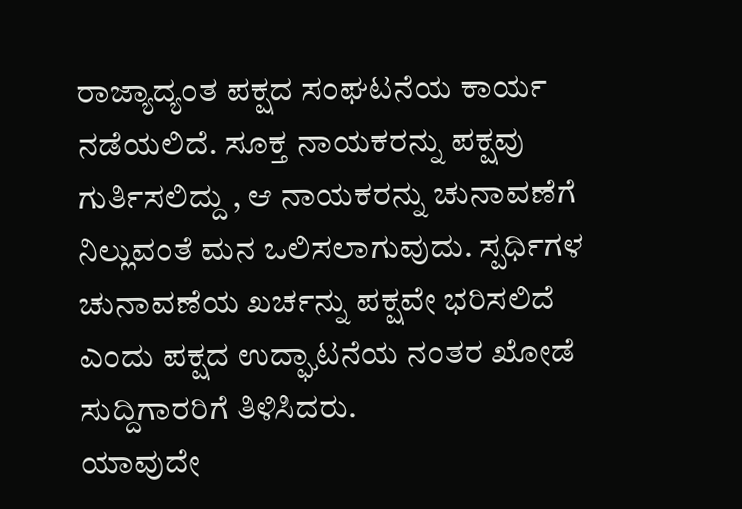ರಾಜ್ಯಾದ್ಯಂತ ಪಕ್ಷದ ಸಂಘಟನೆಯ ಕಾರ್ಯ ನಡೆಯಲಿದೆ. ಸೂಕ್ತ ನಾಯಕರನ್ನು ಪಕ್ಷವು ಗುರ್ತಿಸಲಿದ್ದು , ಆ ನಾಯಕರನ್ನು ಚುನಾವಣೆಗೆ ನಿಲ್ಲುವಂತೆ ಮನ ಒಲಿಸಲಾಗುವುದು. ಸ್ಪರ್ಧಿಗಳ ಚುನಾವಣೆಯ ಖರ್ಚನ್ನು ಪಕ್ಷವೇ ಭರಿಸಲಿದೆ ಎಂದು ಪಕ್ಷದ ಉದ್ಘಾಟನೆಯ ನಂತರ ಖೋಡೆ ಸುದ್ದಿಗಾರರಿಗೆ ತಿಳಿಸಿದರು.
ಯಾವುದೇ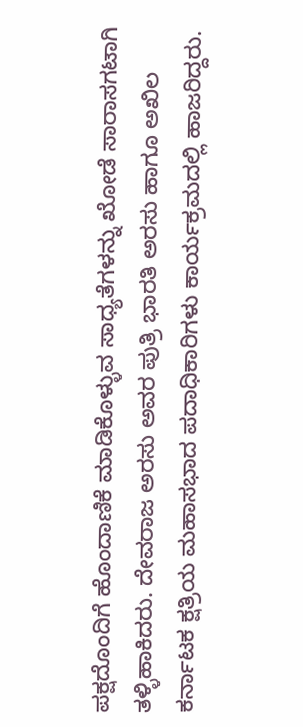ಪಕ್ಷದೊಂದಿಗೆ ಹೊಂದಾಣಿಕೆ ಮಾಡಿಕೊಳ್ಳುವ ಸಾಧ್ಯತೆಗಳನ್ನು ಖೋಡೆ ಸಾರಾಸಗಟಾಗಿ ತಳ್ಳಿಹಾಕಿದರು. ದೇವರಾಜ ಅರಸು ಅವರ ಪುತ್ರಿ ಭಾರತಿ ಅರಸು ಹಾಗೂ ಅಖಿಲ ಕರ್ನಾಟಕ ಕ್ಷತ್ರಿಯ ಮಹಾಸಭಾದ ಪದಾಧಿಕಾರಿಗಳು ಕಾರ್ಯಕ್ರಮದಲ್ಲಿ ಹಾಜರಿದ್ದರು.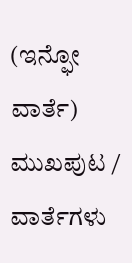(ಇನ್ಫೋ ವಾರ್ತೆ)
ಮುಖಪುಟ / ವಾರ್ತೆಗಳು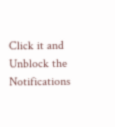Click it and Unblock the Notifications